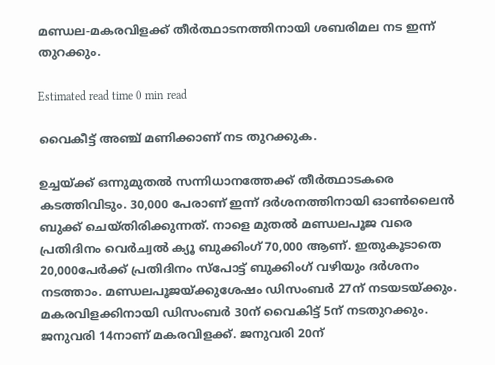മണ്ഡല-മകരവിളക്ക് തീർത്ഥാടനത്തിനായി ശബരിമല നട ഇന്ന് തുറക്കും.

Estimated read time 0 min read

വൈകീട്ട് അഞ്ച് മണിക്കാണ് നട തുറക്കുക.

ഉച്ചയ്ക്ക് ഒന്നുമുതല്‍ സന്നിധാനത്തേക്ക് തീര്‍ത്ഥാടകരെ കടത്തിവിടും. 30,000 പേരാണ് ഇന്ന് ദര്‍ശനത്തിനായി ഓണ്‍ലൈന്‍ ബുക്ക് ചെയ്തിരിക്കുന്നത്. നാളെ മുതല്‍ മണ്ഡലപൂജ വരെ പ്രതിദിനം വെര്‍ച്വല്‍ ക്യൂ ബുക്കിംഗ് 70,000 ആണ്. ഇതുകൂടാതെ 20,000പേര്‍ക്ക് പ്രതിദിനം സ്പോട്ട് ബുക്കിംഗ് വഴിയും ദര്‍ശനം നടത്താം. മണ്ഡലപൂജയ്ക്കുശേഷം ഡിസംബര്‍ 27ന് നടയടയ്ക്കും. മകരവിളക്കിനായി ഡിസംബര്‍ 30ന് വൈകിട്ട് 5ന് നടതുറക്കും. ജനുവരി 14നാണ് മകരവിളക്ക്. ജനുവരി 20ന്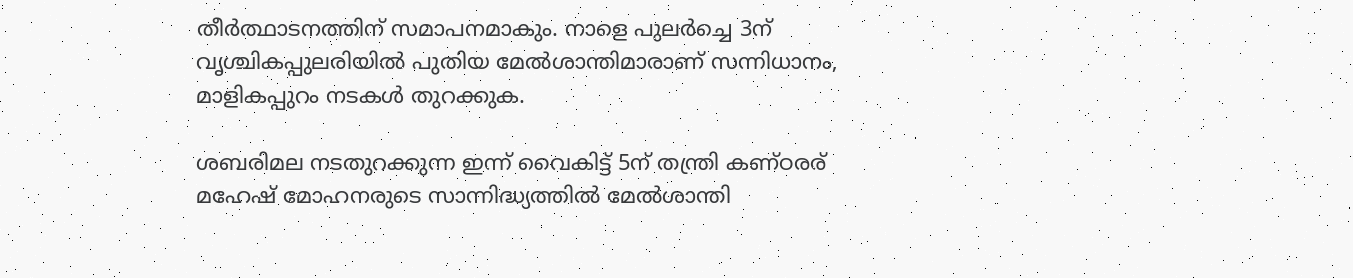തീര്‍ത്ഥാടനത്തിന് സമാപനമാകും. നാളെ പുലര്‍ച്ചെ 3ന് വൃശ്ചികപ്പുലരിയില്‍ പുതിയ മേല്‍ശാന്തിമാരാണ് സന്നിധാനം, മാളികപ്പുറം നടകള്‍ തുറക്കുക.

ശബരിമല നടതുറക്കുന്ന ഇന്ന് വൈകിട്ട് 5ന് തന്ത്രി കണ്ഠരര് മഹേഷ് മോഹനരുടെ സാന്നിദ്ധ്യത്തില്‍ മേല്‍ശാന്തി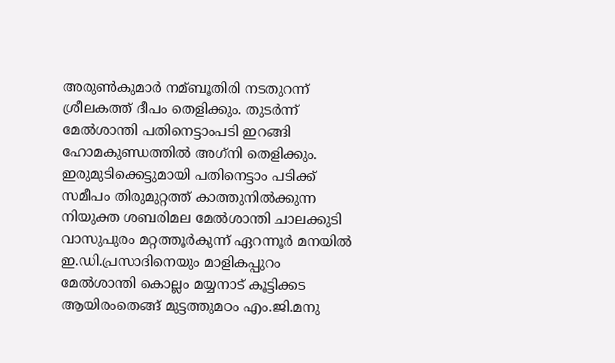അരുണ്‍കുമാര്‍ നമ്ബൂതിരി നടതുറന്ന് ശ്രീലകത്ത് ദീപം തെളിക്കും. തുടര്‍ന്ന് മേല്‍ശാന്തി പതിനെട്ടാംപടി ഇറങ്ങി ഹോമകുണ്ഡത്തില്‍ അഗ്‌നി തെളിക്കും. ഇരുമുടിക്കെട്ടുമായി പതിനെട്ടാം പടിക്ക് സമീപം തിരുമുറ്റത്ത് കാത്തുനില്‍ക്കുന്ന നിയുക്ത ശബരിമല മേല്‍ശാന്തി ചാലക്കുടി വാസുപുരം മറ്റത്തൂര്‍കുന്ന് ഏറന്നൂര്‍ മനയില്‍ ഇ.ഡി.പ്രസാദിനെയും മാളികപ്പുറം മേല്‍ശാന്തി കൊല്ലം മയ്യനാട് കൂട്ടിക്കട ആയിരംതെങ്ങ് മുട്ടത്തുമഠം എം.ജി.മനു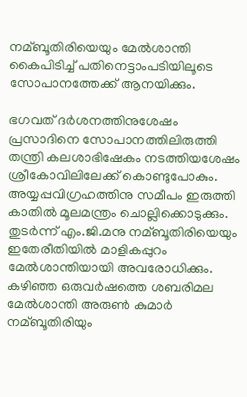നമ്ബൂതിരിയെയും മേല്‍ശാന്തി കൈപിടിച്ച്‌ പതിനെട്ടാംപടിയിലൂടെ സോപാനത്തേക്ക് ആനയിക്കും.

ഭഗവത് ദര്‍ശനത്തിനുശേഷം പ്രസാദിനെ സോപാനത്തിലിരുത്തി തന്ത്രി കലശാഭിഷേകം നടത്തിയശേഷം ശ്രീകോവിലിലേക്ക് കൊണ്ടുപോകും. അയ്യപ്പവിഗ്രഹത്തിനു സമീപം ഇരുത്തി കാതില്‍ മൂലമന്ത്രം ചൊല്ലിക്കൊടുക്കും. തുടര്‍ന്ന് എം.ജി.മനു നമ്ബൂതിരിയെയും ഇതേരീതിയില്‍ മാളികപ്പുറം മേല്‍ശാന്തിയായി അവരോധിക്കും. കഴിഞ്ഞ ഒരുവര്‍ഷത്തെ ശബരിമല മേല്‍ശാന്തി അരുണ്‍ കുമാര്‍ നമ്ബൂതിരിയും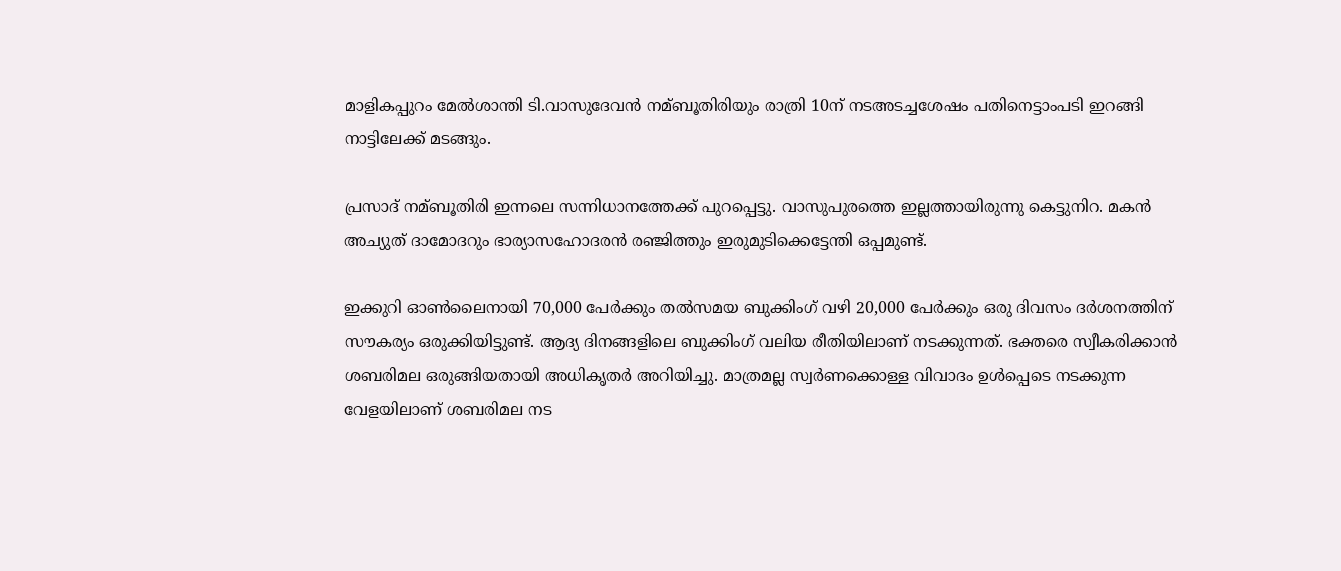മാളികപ്പുറം മേല്‍ശാന്തി ടി.വാസുദേവന്‍ നമ്ബൂതിരിയും രാത്രി 10ന് നടഅടച്ചശേഷം പതിനെട്ടാംപടി ഇറങ്ങി നാട്ടിലേക്ക് മടങ്ങും.

പ്രസാദ് നമ്ബൂതിരി ഇന്നലെ സന്നിധാനത്തേക്ക് പുറപ്പെട്ടു. വാസുപുരത്തെ ഇല്ലത്തായിരുന്നു കെട്ടുനിറ. മകന്‍ അച്യുത് ദാമോദറും ഭാര്യാസഹോദരന്‍ രഞ്ജിത്തും ഇരുമുടിക്കെട്ടേന്തി ഒപ്പമുണ്ട്.

ഇക്കുറി ഓണ്‍ലൈനായി 70,000 പേർക്കും തല്‍സമയ ബുക്കിംഗ് വഴി 20,000 പേർക്കും ഒരു ദിവസം ദർശനത്തിന് സൗകര്യം ഒരുക്കിയിട്ടുണ്ട്. ആദ്യ ദിനങ്ങളിലെ ബുക്കിംഗ് വലിയ രീതിയിലാണ് നടക്കുന്നത്. ഭക്തരെ സ്വീകരിക്കാൻ ശബരിമല ഒരുങ്ങിയതായി അധികൃതർ അറിയിച്ചു. മാത്രമല്ല സ്വർണക്കൊള്ള വിവാദം ഉള്‍പ്പെടെ നടക്കുന്ന വേളയിലാണ് ശബരിമല നട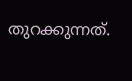തുറക്കുന്നത്.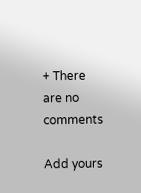+ There are no comments

Add yours